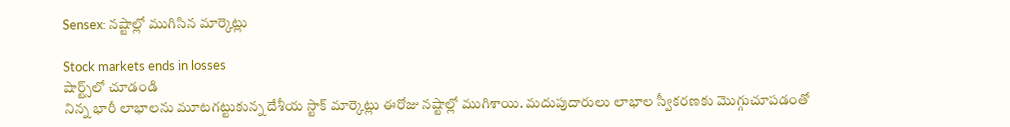Sensex: నష్టాల్లో ముగిసిన మార్కెట్లు

Stock markets ends in losses
షార్ట్స్‌లో చూడండి
నిన్న భారీ లాభాలను మూటగట్టుకున్న దేశీయ స్టాక్ మార్కెట్లు ఈరోజు నష్టాల్లో ముగిశాయి. మదుపుదారులు లాభాల స్వీకరణకు మొగ్గుచూపడంతో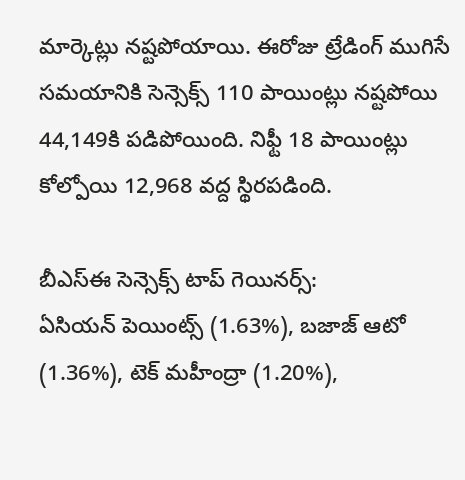మార్కెట్లు నష్టపోయాయి. ఈరోజు ట్రేడింగ్ ముగిసే సమయానికి సెన్సెక్స్ 110 పాయింట్లు నష్టపోయి 44,149కి పడిపోయింది. నిఫ్టీ 18 పాయింట్లు కోల్పోయి 12,968 వద్ద స్థిరపడింది.

బీఎస్ఈ సెన్సెక్స్ టాప్ గెయినర్స్:
ఏసియన్ పెయింట్స్ (1.63%), బజాజ్ ఆటో (1.36%), టెక్ మహీంద్రా (1.20%),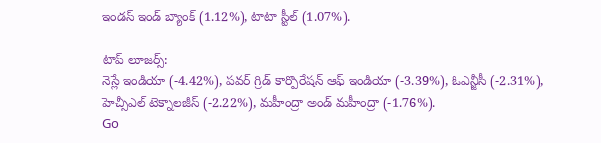ఇండస్ ఇండ్ బ్యాంక్ (1.12%), టాటా స్టీల్ (1.07%).

టాప్ లూజర్స్:
నెస్లే ఇండియా (-4.42%), పవర్ గ్రిడ్ కార్పొరేషన్ ఆఫ్ ఇండియా (-3.39%), ఓఎన్జీసీ (-2.31%), హెచ్సీఎల్ టెక్నాలజీస్ (-2.22%), మహీంద్రా అండ్ మహీంద్రా (-1.76%).
Go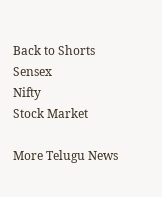Back to Shorts
Sensex
Nifty
Stock Market

More Telugu News